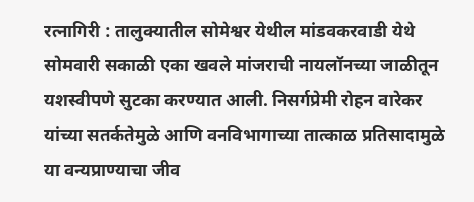रत्नागिरी : तालुक्यातील सोमेश्वर येथील मांडवकरवाडी येथे सोमवारी सकाळी एका खवले मांजराची नायलॉनच्या जाळीतून यशस्वीपणे सुटका करण्यात आली. निसर्गप्रेमी रोहन वारेकर यांच्या सतर्कतेमुळे आणि वनविभागाच्या तात्काळ प्रतिसादामुळे या वन्यप्राण्याचा जीव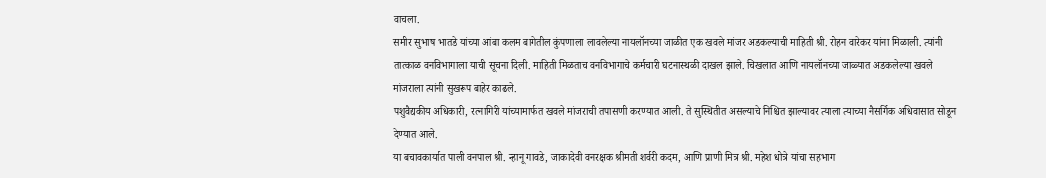वाचला.
समीर सुभाष भातडे यांच्या आंबा कलम बागेतील कुंपणाला लावलेल्या नायलॉनच्या जाळीत एक खवले मांजर अडकल्याची माहिती श्री. रोहन वारेकर यांना मिळाली. त्यांनी तात्काळ वनविभागाला याची सूचना दिली. माहिती मिळताच वनविभागाचे कर्मचारी घटनास्थळी दाखल झाले. चिखलात आणि नायलॉनच्या जाळ्यात अडकलेल्या खवले मांजराला त्यांनी सुखरूप बाहेर काढले.
पशुवैद्यकीय अधिकारी, रत्नागिरी यांच्यामार्फत खवले मांजराची तपासणी करण्यात आली. ते सुस्थितीत असल्याचे निश्चित झाल्यावर त्याला त्याच्या नैसर्गिक अधिवासात सोडून देण्यात आले.
या बचावकार्यात पाली वनपाल श्री. न्हानू गावडे, जाकादेवी वनरक्षक श्रीमती शर्वरी कदम, आणि प्राणी मित्र श्री. महेश धोत्रे यांचा सहभाग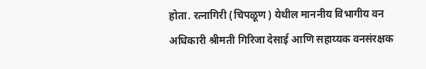होता. रत्नागिरी (चिपळूण) येथील माननीय विभागीय वन अधिकारी श्रीमती गिरिजा देसाई आणि सहाय्यक वनसंरक्षक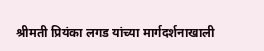श्रीमती प्रियंका लगड यांच्या मार्गदर्शनाखाली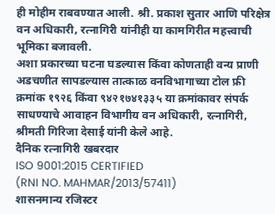ही मोहीम राबवण्यात आली. श्री. प्रकाश सुतार आणि परिक्षेत्र वन अधिकारी, रत्नागिरी यांनीही या कामगिरीत महत्त्वाची भूमिका बजावली.
अशा प्रकारच्या घटना घडल्यास किंवा कोणताही वन्य प्राणी अडचणीत सापडल्यास तात्काळ वनविभागाच्या टोल फ्री क्रमांक १९२६ किंवा ९४२१७४१३३५ या क्रमांकावर संपर्क साधण्याचे आवाहन विभागीय वन अधिकारी, रत्नागिरी, श्रीमती गिरिजा देसाई यांनी केले आहे.
दैनिक रत्नागिरी खबरदार
ISO 9001:2015 CERTIFIED
(RNI NO. MAHMAR/2013/57411)
शासनमान्य रजिस्टर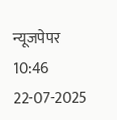न्यूजपेपर
10:46 22-07-2025